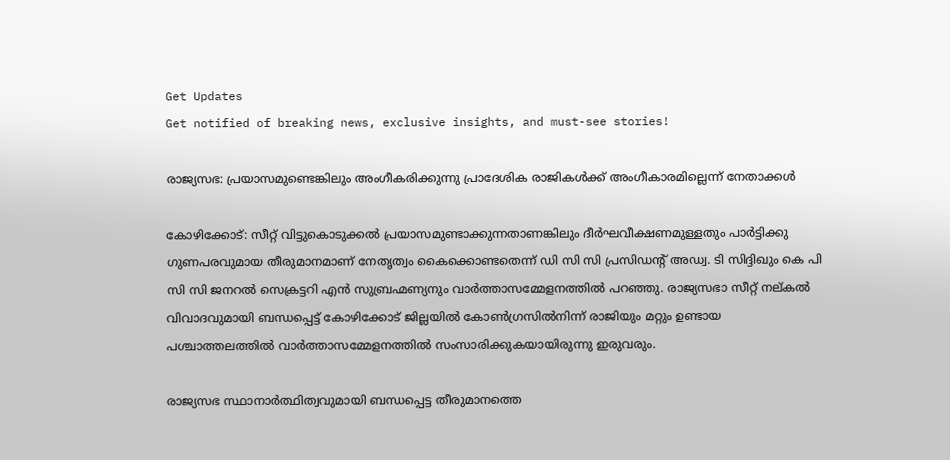Get Updates
Get notified of breaking news, exclusive insights, and must-see stories!

രാജ്യസഭ: പ്രയാസമുണ്ടെങ്കിലും അംഗീകരിക്കുന്നു പ്രാദേശിക രാജികള്‍ക്ക് അംഗീകാരമില്ലെന്ന് നേതാക്കള്‍

കോഴിക്കോട്: സീറ്റ് വിട്ടുകൊടുക്കല്‍ പ്രയാസമുണ്ടാക്കുന്നതാണങ്കിലും ദീര്‍ഘവീക്ഷണമുള്ളതും പാര്‍ട്ടിക്കു ഗുണപരവുമായ തീരുമാനമാണ് നേതൃത്വം കൈക്കൊണ്ടതെന്ന് ഡി സി സി പ്രസിഡന്റ് അഡ്വ. ടി സിദ്ദിഖും കെ പി സി സി ജനറല്‍ സെക്രട്ടറി എന്‍ സുബ്രഹ്മണ്യനും വാര്‍ത്താസമ്മേളനത്തില്‍ പറഞ്ഞു. രാജ്യസഭാ സീറ്റ് നല്കല്‍ വിവാദവുമായി ബന്ധപ്പെട്ട് കോഴിക്കോട് ജില്ലയില്‍ കോണ്‍ഗ്രസില്‍നിന്ന് രാജിയും മറ്റും ഉണ്ടായ പശ്ചാത്തലത്തില്‍ വാര്‍ത്താസമ്മേളനത്തില്‍ സംസാരിക്കുകയായിരുന്നു ഇരുവരും.

രാജ്യസഭ സ്ഥാനാര്‍ത്ഥിത്വവുമായി ബന്ധപ്പെട്ട തീരുമാനത്തെ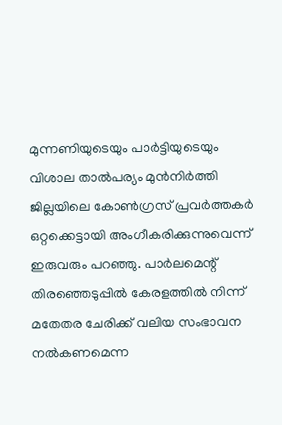മുന്നണിയുടെയും പാര്‍ട്ടിയുടെയും വിശാല താല്‍പര്യം മുന്‍നിര്‍ത്തി ജില്ലയിലെ കോണ്‍ഗ്രസ് പ്രവര്‍ത്തകര്‍ ഒറ്റക്കെട്ടായി അംഗീകരിക്കുന്നുവെന്ന് ഇരുവരും പറഞ്ഞു. പാര്‍ലമെന്റ് തിരഞ്ഞെടുപ്പില്‍ കേരളത്തില്‍ നിന്ന് മതേതര ചേരിക്ക് വലിയ സംഭാവന നല്‍കണമെന്ന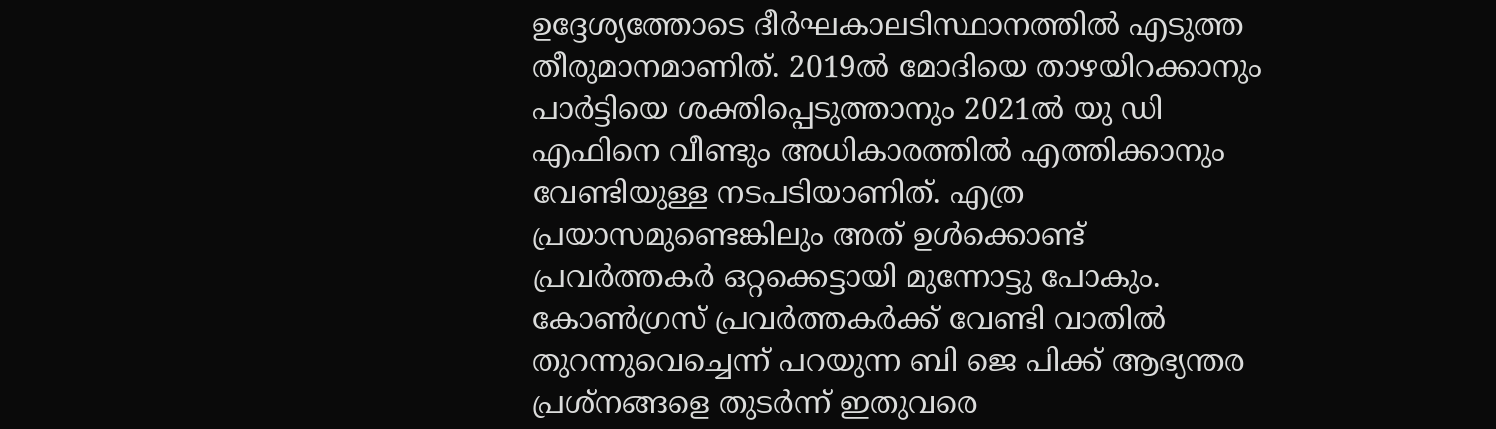ഉദ്ദേശ്യത്തോടെ ദീര്‍ഘകാലടിസ്ഥാനത്തില്‍ എടുത്ത തീരുമാനമാണിത്. 2019ല്‍ മോദിയെ താഴയിറക്കാനും പാര്‍ട്ടിയെ ശക്തിപ്പെടുത്താനും 2021ല്‍ യു ഡി എഫിനെ വീണ്ടും അധികാരത്തില്‍ എത്തിക്കാനും വേണ്ടിയുള്ള നടപടിയാണിത്. എത്ര പ്രയാസമുണ്ടെങ്കിലും അത് ഉള്‍ക്കൊണ്ട് പ്രവര്‍ത്തകര്‍ ഒറ്റക്കെട്ടായി മുന്നോട്ടു പോകും. കോണ്‍ഗ്രസ് പ്രവര്‍ത്തകര്‍ക്ക് വേണ്ടി വാതില്‍ തുറന്നുവെച്ചെന്ന് പറയുന്ന ബി ജെ പിക്ക് ആഭ്യന്തര പ്രശ്‌നങ്ങളെ തുടര്‍ന്ന് ഇതുവരെ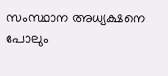സംസ്ഥാന അധ്യക്ഷനെ പോലും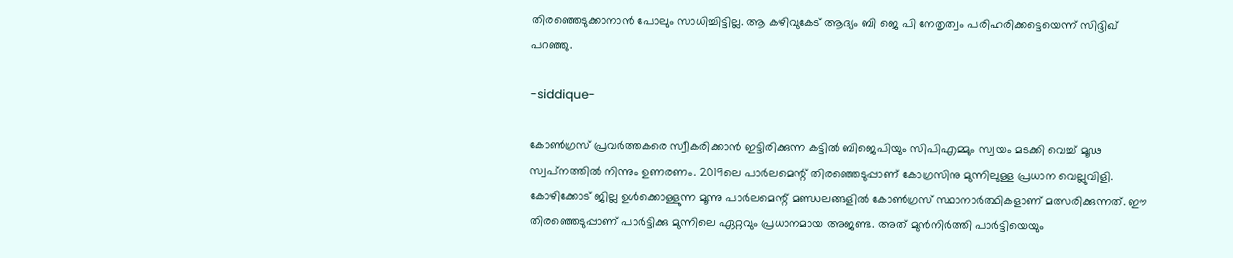തിരഞ്ഞെടുക്കാനാന്‍ പോലും സാധിച്ചിട്ടില്ല. ആ കഴിവുകേട് ആദ്യം ബി ജെ പി നേതൃത്വം പരിഹരിക്കട്ടെയെന്ന് സിദ്ദിഖ് പറഞ്ഞു.

-siddique-

കോണ്‍ഗ്രസ് പ്രവര്‍ത്തകരെ സ്വീകരിക്കാന്‍ ഇട്ടിരിക്കുന്ന കട്ടില്‍ ബിജെപിയും സിപിഎമ്മും സ്വയം മടക്കി വെച്ച് മൂഢ സ്വപ്‌നത്തില്‍ നിന്നും ഉണരണം. 2019ലെ പാര്‍ലമെന്റ് തിരഞ്ഞെടുപ്പാണ് കോഗ്രസിനു മുന്നിലുള്ള പ്രധാന വെല്ലുവിളി. കോഴിക്കോട് ജില്ല ഉള്‍ക്കൊള്ളുന്ന മൂന്നു പാര്‍ലമെന്റ് മണ്ഡലങ്ങളില്‍ കോണ്‍ഗ്രസ് സ്ഥാനാര്‍ത്ഥികളാണ് മത്സരിക്കുന്നത്. ഈ തിരഞ്ഞെടുപ്പാണ് പാര്‍ട്ടിക്കു മുന്നിലെ ഏറ്റവും പ്രധാനമായ അജണ്ട. അത് മുന്‍നിര്‍ത്തി പാര്‍ട്ടിയെയും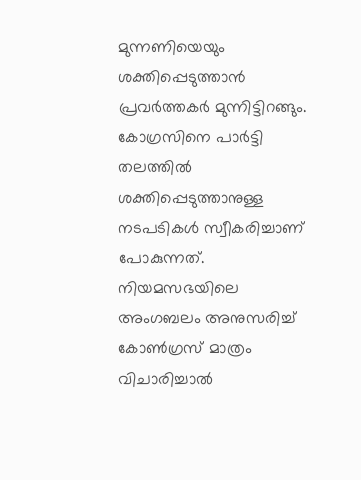മുന്നണിയെയും ശക്തിപ്പെടുത്താന്‍ പ്രവര്‍ത്തകര്‍ മുന്നിട്ടിറങ്ങും. കോഗ്രസിനെ പാര്‍ട്ടി തലത്തില്‍ ശക്തിപ്പെടുത്താനുള്ള നടപടികള്‍ സ്വീകരിച്ചാണ് പോകുന്നത്. നിയമസഭയിലെ അംഗബലം അനുസരിച്ച് കോണ്‍ഗ്രസ് മാത്രം വിചാരിച്ചാല്‍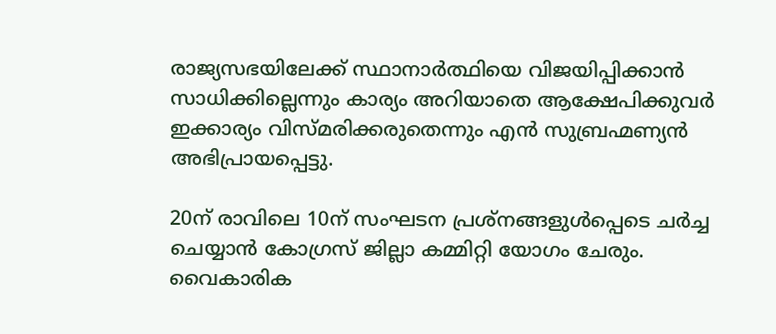രാജ്യസഭയിലേക്ക് സ്ഥാനാര്‍ത്ഥിയെ വിജയിപ്പിക്കാന്‍ സാധിക്കില്ലെന്നും കാര്യം അറിയാതെ ആക്ഷേപിക്കുവര്‍ ഇക്കാര്യം വിസ്മരിക്കരുതെന്നും എന്‍ സുബ്രഹ്മണ്യന്‍ അഭിപ്രായപ്പെട്ടു.

20ന് രാവിലെ 10ന് സംഘടന പ്രശ്‌നങ്ങളുള്‍പ്പെടെ ചര്‍ച്ച ചെയ്യാന്‍ കോഗ്രസ് ജില്ലാ കമ്മിറ്റി യോഗം ചേരും. വൈകാരിക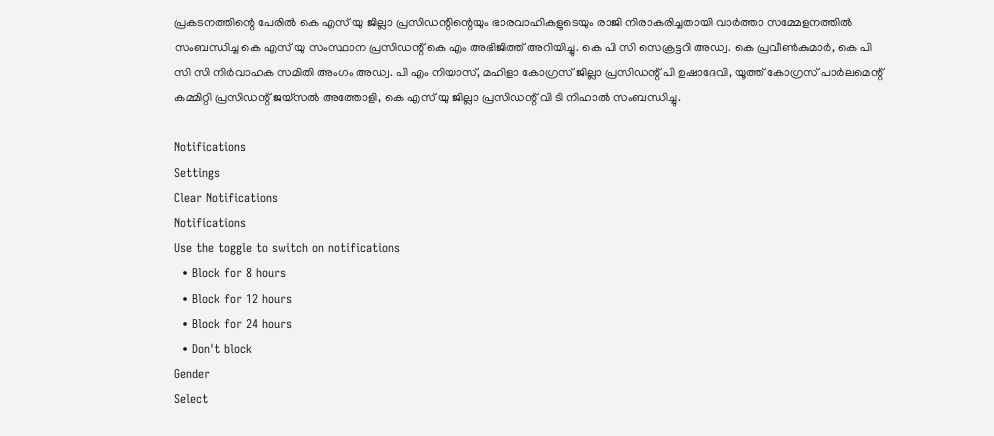പ്രകടനത്തിന്റെ പേരില്‍ കെ എസ് യു ജില്ലാ പ്രസിഡന്റിന്റെയും ഭാരവാഹികളുടെയും രാജി നിരാകരിച്ചതായി വാര്‍ത്താ സമ്മേളനത്തില്‍ സംബന്ധിച്ച കെ എസ് യു സംസ്ഥാന പ്രസിഡന്റ് കെ എം അഭിജിത്ത് അറിയിച്ചു. കെ പി സി സെക്രട്ടറി അഡ്വ. കെ പ്രവീണ്‍കുമാര്‍, കെ പി സി സി നിര്‍വാഹക സമിതി അംഗം അഡ്വ. പി എം നിയാസ്, മഹിളാ കോഗ്രസ് ജില്ലാ പ്രസിഡന്റ് പി ഉഷാദേവി, യൂത്ത് കോഗ്രസ് പാര്‍ലമെന്റ് കമ്മിറ്റി പ്രസിഡന്റ് ജയ്‌സല്‍ അത്തോളി, കെ എസ് യു ജില്ലാ പ്രസിഡന്റ് വി ടി നിഹാല്‍ സംബന്ധിച്ചു.

Notifications
Settings
Clear Notifications
Notifications
Use the toggle to switch on notifications
  • Block for 8 hours
  • Block for 12 hours
  • Block for 24 hours
  • Don't block
Gender
Select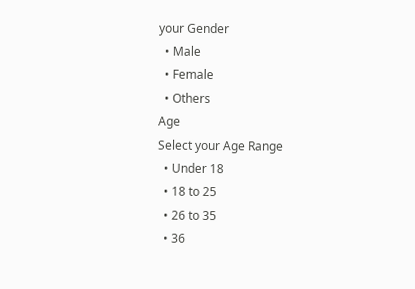your Gender
  • Male
  • Female
  • Others
Age
Select your Age Range
  • Under 18
  • 18 to 25
  • 26 to 35
  • 36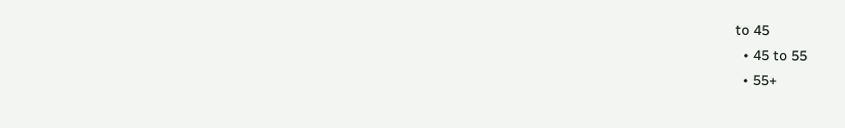to 45
  • 45 to 55
  • 55+